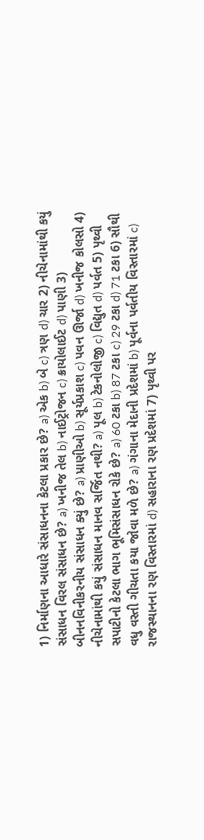1) નિર્માણના આધારે સંસાધનના કેટલા પ્રકાર છે? a) એક b) બે c) ત્રણ d) ચાર 2) નીચેનામાંથી કયું સંસાધન વિરલ સંસાધન છે? a) ખનીજ તેલ b) નાઈટ્રોજન c) ક્રાયોલાઈટ d) પાણી 3) બીનનવિનીકરનીય સંસાધન ક્યું છે? a) પ્રાણીઓ b) સૂર્યપ્રકાશ c) પવન ઊર્જા d) ખનીજ કોલસો 4) નીચેનામાંથી કયું સંસાધન માનવ સર્જિત નથી? a) પૂલ b) ટેકનોલોજી c) વિદ્યુત d) પર્વત 5) પૃથ્વી સપાટીનો કેટલા ભાગ ભૂમિસંસાધન રોકે છે? a) 60 ટકા b) 87 ટકા c) 29 ટકા d) 71 ટકા 6) સૌથી વધુ વસ્તી ગીચતા કયા જોવા મળે છે? a) ગંગાના મેદાની પ્રદેશમાં b) પૂર્વના પર્વતીય વિસ્તારમાં c) રાજસ્થાનના રણ વિસ્તારમાં d) સહારાના રણ પ્રદેશમાં 7) પૃથ્વી પર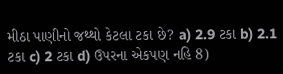મીઠા પાણીનો જથ્થો કેટલા ટકા છે? a) 2.9 ટકા b) 2.1 ટકા c) 2 ટકા d) ઉપરના એકપણ નહિ 8)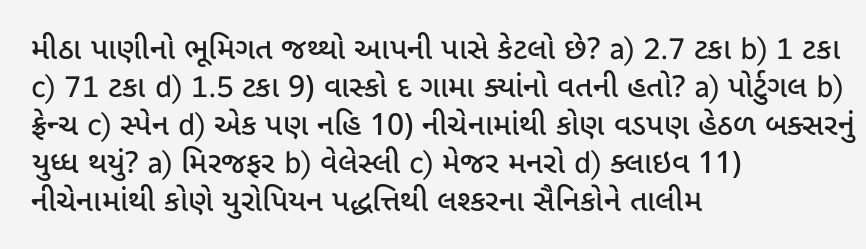મીઠા પાણીનો ભૂમિગત જથ્થો આપની પાસે કેટલો છે? a) 2.7 ટકા b) 1 ટકા c) 71 ટકા d) 1.5 ટકા 9) વાસ્કો દ ગામા ક્યાંનો વતની હતો? a) પોર્ટુગલ b) ફ્રેન્ચ c) સ્પેન d) એક પણ નહિ 10) નીચેનામાંથી કોણ વડપણ હેઠળ બક્સરનું યુધ્ધ થયું? a) મિરજફર b) વેલેસ્લી c) મેજર મનરો d) ક્લાઇવ 11) નીચેનામાંથી કોણે યુરોપિયન પદ્ધત્તિથી લશ્કરના સૈનિકોને તાલીમ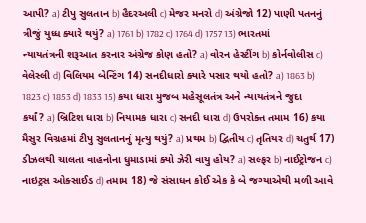આપી? a) ટીપુ સુલતાન b) હૈદરઅલી c) મેજર મનરો d) અંગ્રેજો 12) પાણી પતનનું ત્રીજું યુધ્ધ ક્યારે થયું? a) 1761 b) 1782 c) 1764 d) 1757 13) ભારતમાં ન્યાયતંત્રની શરૂઆત કરનાર અંગ્રેજ કોણ હતો? a) વોરન હેસ્ટીંગ b) કોર્નવોલીસ c) વેલેસ્લી d) વિલિયમ બેન્ટિંગ 14) સનદીધારો ક્યારે પસાર થયો હતો? a) 1863 b) 1823 c) 1853 d) 1833 15) કયા ધારા મુજબ મહેસૂલતંત્ર અને ન્યાયતંત્રને જુદા કર્યાં? a) બ્રિટિશ ધારા b) નિયામક ધારા c) સનદી ધારા d) ઉપરોક્ત તમામ 16) કયા મૈસુર વિગ્રહમાં ટીપુ સુલતાનનું મૃત્યુ થયું? a) પ્રથમ b) દ્વિતીય c) તૃતિયર d) ચતુર્થ 17) ડીઝલથી ચાલતા વાહનોના ધુમાડામાં ક્યો ઝેરી વાયુ હોય? a) સલ્ફર b) નાઈટ્રોજન c) નાઇટ્રસ ઓક્સાઈડ d) તમામ 18) જે સંસાધન કોઈ એક કે બે જગ્યાએથી મળી આવે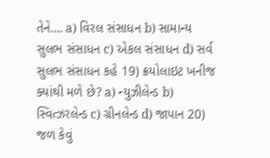તેને.... a) વિરલ સંસાધન b) સામાન્ય સુલભ સંસાધન c) એકલ સંસાધન d) સર્વ સુલભ સંસાધન કહે 19) ક્રયોલાઇટ ખનીજ ક્યાંથી મળે છે? a) ન્યુઝીલેન્ડ b) સ્વિત્ઝરલેન્ડ c) ગ્રીનલેન્ડ d) જાપાન 20) જળ કેવું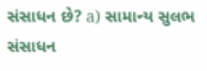સંસાધન છે? a) સામાન્ય સુલભ સંસાધન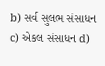b) સર્વ સુલભ સંસાધન c) એકલ સંસાધન d)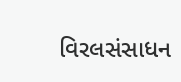વિરલસંસાધન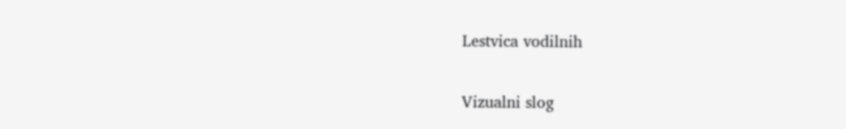Lestvica vodilnih

Vizualni slog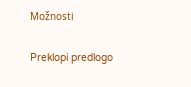Možnosti

Preklopi predlogo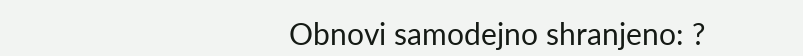Obnovi samodejno shranjeno: ?